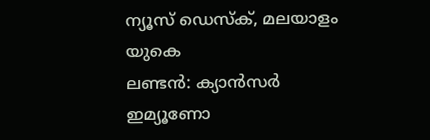ന്യൂസ് ഡെസ്ക്, മലയാളം യുകെ
ലണ്ടൻ: ക്യാൻസർ ഇമ്യൂണോ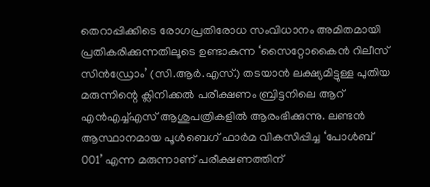തെറാപ്പിക്കിടെ രോഗപ്രതിരോധ സംവിധാനം അമിതമായി പ്രതികരിക്കുന്നതിലൂടെ ഉണ്ടാകുന്ന ‘സൈറ്റോകൈൻ റിലീസ് സിൻഡ്രോം’ (സി.ആർ.എസ്.) തടയാൻ ലക്ഷ്യമിട്ടുള്ള പുതിയ മരുന്നിന്റെ ക്ലിനിക്കൽ പരീക്ഷണം ബ്രിട്ടനിലെ ആറ് എൻഎച്ച്എസ് ആശുപത്രികളിൽ ആരംഭിക്കുന്നു. ലണ്ടൻ ആസ്ഥാനമായ പൂൾബെഗ് ഫാർമ വികസിപ്പിച്ച ‘പോൾബ് 001’ എന്ന മരുന്നാണ് പരീക്ഷണത്തിന്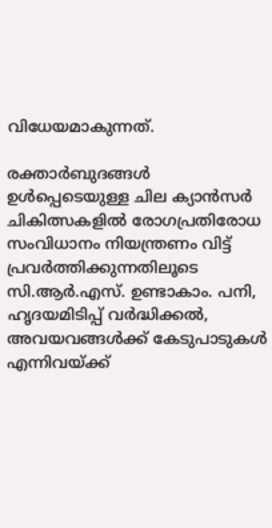വിധേയമാകുന്നത്.

രക്താർബുദങ്ങൾ ഉൾപ്പെടെയുള്ള ചില ക്യാൻസർ ചികിത്സകളിൽ രോഗപ്രതിരോധ സംവിധാനം നിയന്ത്രണം വിട്ട് പ്രവർത്തിക്കുന്നതിലൂടെ സി.ആർ.എസ്. ഉണ്ടാകാം. പനി, ഹൃദയമിടിപ്പ് വർദ്ധിക്കൽ, അവയവങ്ങൾക്ക് കേടുപാടുകൾ എന്നിവയ്ക്ക്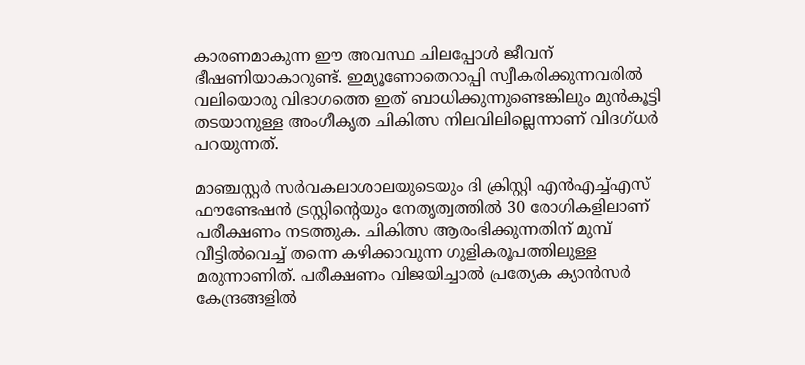കാരണമാകുന്ന ഈ അവസ്ഥ ചിലപ്പോൾ ജീവന് ഭീഷണിയാകാറുണ്ട്. ഇമ്യൂണോതെറാപ്പി സ്വീകരിക്കുന്നവരിൽ വലിയൊരു വിഭാഗത്തെ ഇത് ബാധിക്കുന്നുണ്ടെങ്കിലും മുൻകൂട്ടി തടയാനുള്ള അംഗീകൃത ചികിത്സ നിലവിലില്ലെന്നാണ് വിദഗ്ധർ പറയുന്നത്.

മാഞ്ചസ്റ്റർ സർവകലാശാലയുടെയും ദി ക്രിസ്റ്റി എൻഎച്ച്എസ് ഫൗണ്ടേഷൻ ട്രസ്റ്റിന്റെയും നേതൃത്വത്തിൽ 30 രോഗികളിലാണ് പരീക്ഷണം നടത്തുക. ചികിത്സ ആരംഭിക്കുന്നതിന് മുമ്പ് വീട്ടിൽവെച്ച് തന്നെ കഴിക്കാവുന്ന ഗുളികരൂപത്തിലുള്ള മരുന്നാണിത്. പരീക്ഷണം വിജയിച്ചാൽ പ്രത്യേക ക്യാൻസർ കേന്ദ്രങ്ങളിൽ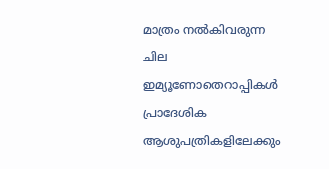മാത്രം നൽകിവരുന്ന ചില ഇമ്യൂണോതെറാപ്പികൾ പ്രാദേശിക ആശുപത്രികളിലേക്കും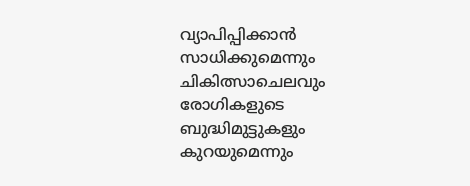വ്യാപിപ്പിക്കാൻ സാധിക്കുമെന്നും ചികിത്സാചെലവും രോഗികളുടെ ബുദ്ധിമുട്ടുകളും കുറയുമെന്നും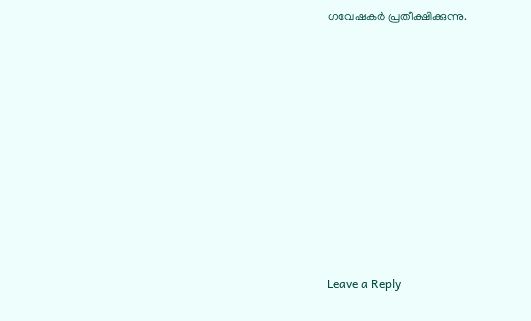ഗവേഷകർ പ്രതീക്ഷിക്കുന്നു.











Leave a Reply